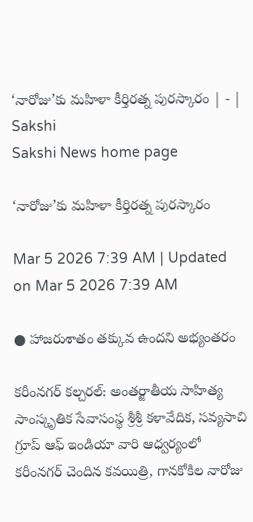‘నారోజు’కు మహిళా కీర్తిరత్న పురస్కారం | - | Sakshi
Sakshi News home page

‘నారోజు’కు మహిళా కీర్తిరత్న పురస్కారం

Mar 5 2026 7:39 AM | Updated on Mar 5 2026 7:39 AM

● హాజరుశాతం తక్కువ ఉందని అభ్యంతరం

కరీంనగర్‌ కల్చరల్‌: అంతర్జాతీయ సాహిత్య సాంస్కృతిక సేవాసంస్థ శ్రీశ్రీ కళావేదిక, సవ్యసాచి గ్రూప్‌ ఆఫ్‌ ఇండియా వారి ఆధ్వర్యంలో కరీంనగర్‌ చెందిన కవయిత్రి, గానకోకిల నారోజు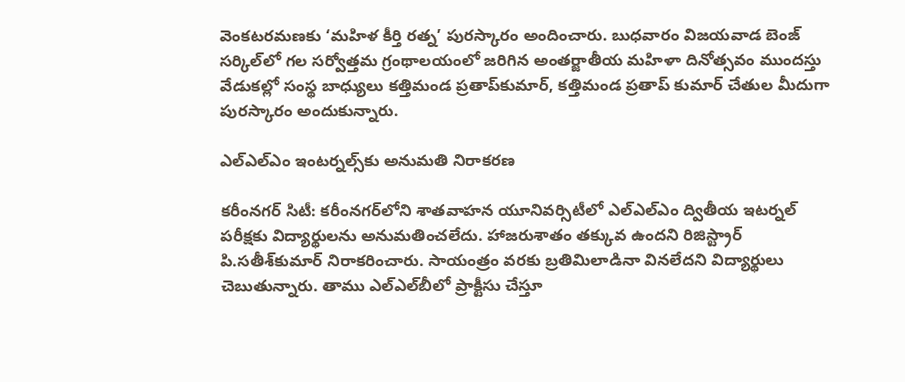వెంకటరమణకు ‘మహిళ కీర్తి రత్న’ పురస్కారం అందించారు. బుధవారం విజయవాడ బెంజ్‌ సర్కిల్‌లో గల సర్వోత్తమ గ్రంథాలయంలో జరిగిన అంతర్జాతీయ మహిళా దినోత్సవం ముందస్తు వేడుకల్లో సంస్థ బాధ్యులు కత్తిమండ ప్రతాప్‌కుమార్‌, కత్తిమండ ప్రతాప్‌ కుమార్‌ చేతుల మీదుగా పురస్కారం అందుకున్నారు.

ఎల్‌ఎల్‌ఎం ఇంటర్నల్స్‌కు అనుమతి నిరాకరణ

కరీంనగర్‌ సిటీ: కరీంనగర్‌లోని శాతవాహన యూనివర్సిటీలో ఎల్‌ఎల్‌ఎం ద్వితీయ ఇటర్నల్‌ పరీక్షకు విద్యార్థులను అనుమతించలేదు. హాజరుశాతం తక్కువ ఉందని రిజిస్ట్రార్‌ పి.సతీశ్‌కుమార్‌ నిరాకరించారు. సాయంత్రం వరకు బ్రతిమిలాడినా వినలేదని విద్యార్థులు చెబుతున్నారు. తాము ఎల్‌ఎల్‌బీలో ప్రాక్టీసు చేస్తూ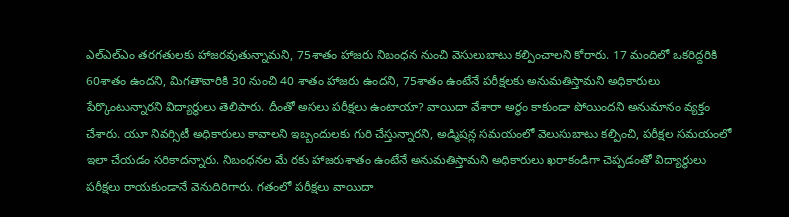ఎల్‌ఎల్‌ఎం తరగతులకు హాజరవుతున్నామని, 75శాతం హాజరు నిబంధన నుంచి వెసులుబాటు కల్పించాలని కోరారు. 17 మందిలో ఒకరిద్దరికి 60శాతం ఉందని, మిగతావారికి 30 నుంచి 40 శాతం హాజరు ఉందని, 75శాతం ఉంటేనే పరీక్షలకు అనుమతిస్తామని అధికారులు పేర్కొంటున్నారని విద్యార్థులు తెలిపారు. దీంతో అసలు పరీక్షలు ఉంటాయా? వాయిదా వేశారా అర్థం కాకుండా పోయిందని అనుమానం వ్యక్తం చేశారు. యూ నివర్సిటీ అధికారులు కావాలని ఇబ్బందులకు గురి చేస్తున్నారని, అడ్మిషన్ల సమయంలో వెలుసుబాటు కల్పించి, పరీక్షల సమయంలో ఇలా చేయడం సరికాదన్నారు. నిబంధనల మే రకు హాజరుశాతం ఉంటేనే అనుమతిస్తామని అధికారులు ఖరాకండిగా చెప్పడంతో విద్యార్థులు పరీక్షలు రాయకుండానే వెనుదిరిగారు. గతంలో పరీక్షలు వాయిదా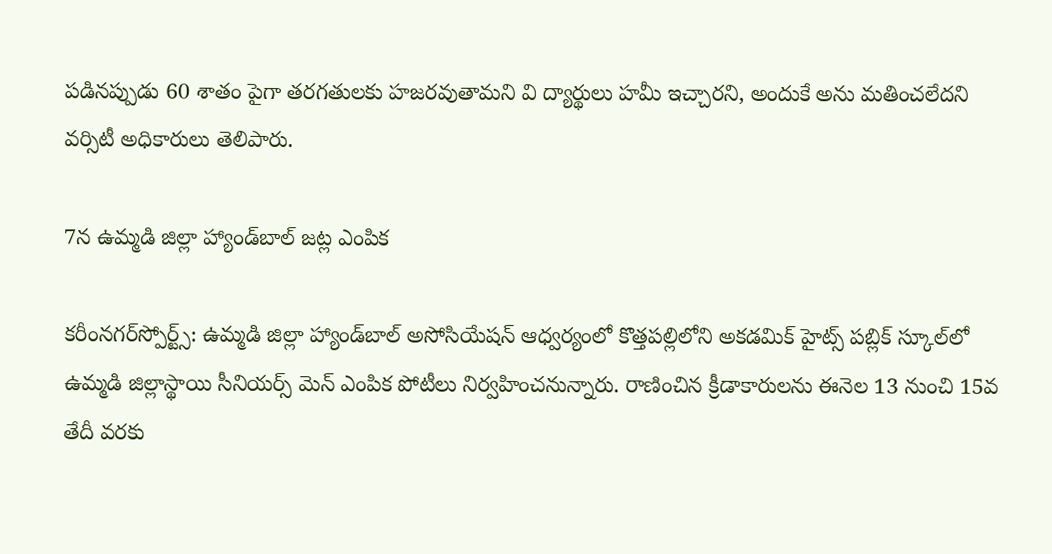పడినప్పుడు 60 శాతం పైగా తరగతులకు హజరవుతామని వి ద్యార్థులు హమీ ఇచ్చారని, అందుకే అను మతించలేదని వర్సిటీ అధికారులు తెలిపారు.

7న ఉమ్మడి జిల్లా హ్యాండ్‌బాల్‌ జట్ల ఎంపిక

కరీంనగర్‌స్పోర్ట్స్‌: ఉమ్మడి జిల్లా హ్యాండ్‌బాల్‌ అసోసియేషన్‌ ఆధ్వర్యంలో కొత్తపల్లిలోని అకడమిక్‌ హైట్స్‌ పబ్లిక్‌ స్కూల్‌లో ఉమ్మడి జిల్లాస్థాయి సీనియర్స్‌ మెన్‌ ఎంపిక పోటీలు నిర్వహించనున్నారు. రాణించిన క్రీడాకారులను ఈనెల 13 నుంచి 15వ తేదీ వరకు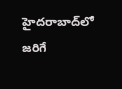హైదరాబాద్‌లో జరిగే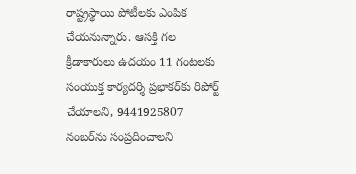రాష్ట్రస్థాయి పోటీలకు ఎంపిక చేయనున్నారు. ఆసక్తి గల క్రీడాకారులు ఉదయం 11 గంటలకు సంయుక్త కార్యదర్శి ప్రభాకర్‌కు రిపోర్ట్‌ చేయాలని, 9441925807 నంబర్‌ను సంప్రదించాలని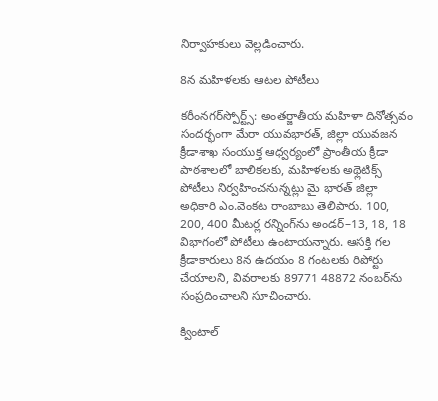నిర్వాహకులు వెల్లడించారు.

8న మహిళలకు ఆటల పోటీలు

కరీంనగర్‌స్పోర్ట్స్‌: అంతర్జాతీయ మహిళా దినోత్సవం సందర్భంగా మేరా యువభారత్‌, జిల్లా యువజన క్రీడాశాఖ సంయుక్త ఆధ్వర్యంలో ప్రాంతీయ క్రీడా పాఠశాలలో బాలికలకు, మహిళలకు అథ్లెటిక్స్‌ పోటీలు నిర్వహించనున్నట్లు మై భారత్‌ జిల్లా అధికారి ఎం.వెంకట రాంబాబు తెలిపారు. 100, 200, 400 మీటర్ల రన్నింగ్‌ను అండర్‌–13, 18, 18 విభాగంలో పోటీలు ఉంటాయన్నారు. ఆసక్తి గల క్రీడాకారులు 8న ఉదయం 8 గంటలకు రిపోర్టు చేయాలని, వివరాలకు 89771 48872 నంబర్‌ను సంప్రదించాలని సూచించారు.

క్వింటాల్‌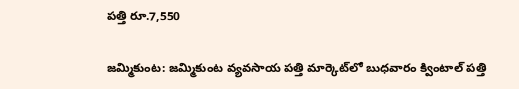పత్తి రూ.7,550

జమ్మికుంట: జమ్మికుంట వ్యవసాయ పత్తి మార్కెట్‌లో బుధవారం క్వింటాల్‌ పత్తి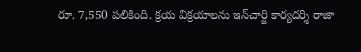రూ. 7,550 పలికింది. క్రయ విక్రయాలను ఇన్‌చార్జి కార్యదర్శి రాజా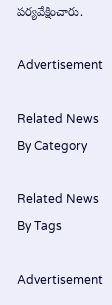పర్యవేక్షించారు.

Advertisement

Related News By Category

Related News By Tags

Advertisement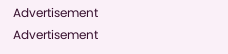Advertisement
Advertisement